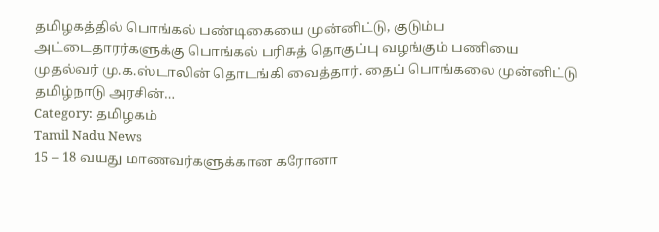தமிழகத்தில் பொங்கல் பண்டிகையை முன்னிட்டு, குடும்ப அட்டைதாரர்களுக்கு பொங்கல் பரிசுத் தொகுப்பு வழங்கும் பணியை முதல்வர் மு.க.ஸ்டாலின் தொடங்கி வைத்தார். தைப் பொங்கலை முன்னிட்டு தமிழ்நாடு அரசின்…
Category: தமிழகம்
Tamil Nadu News
15 – 18 வயது மாணவர்களுக்கான கரோனா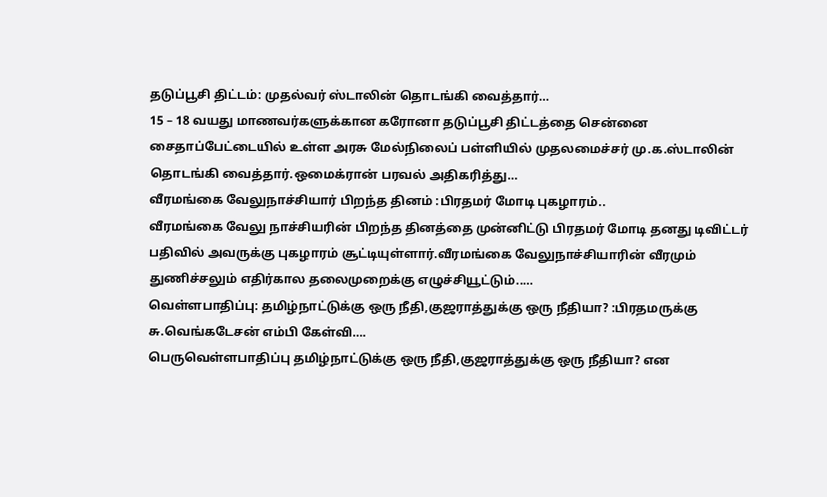தடுப்பூசி திட்டம்: முதல்வர் ஸ்டாலின் தொடங்கி வைத்தார்…
15 – 18 வயது மாணவர்களுக்கான கரோனா தடுப்பூசி திட்டத்தை சென்னை சைதாப்பேட்டையில் உள்ள அரசு மேல்நிலைப் பள்ளியில் முதலமைச்சர் மு.க.ஸ்டாலின் தொடங்கி வைத்தார்.ஒமைக்ரான் பரவல் அதிகரித்து…
வீரமங்கை வேலுநாச்சியார் பிறந்த தினம் :பிரதமர் மோடி புகழாரம்..
வீரமங்கை வேலு நாச்சியரின் பிறந்த தினத்தை முன்னிட்டு பிரதமர் மோடி தனது டிவிட்டர் பதிவில் அவருக்கு புகழாரம் சூட்டியுள்ளார்.வீரமங்கை வேலுநாச்சியாரின் வீரமும் துணிச்சலும் எதிர்கால தலைமுறைக்கு எழுச்சியூட்டும்..…
வெள்ளபாதிப்பு: தமிழ்நாட்டுக்கு ஒரு நீதி,குஜராத்துக்கு ஒரு நீதியா? :பிரதமருக்கு சு.வெங்கடேசன் எம்பி கேள்வி….
பெருவெள்ளபாதிப்பு தமிழ்நாட்டுக்கு ஒரு நீதி,குஜராத்துக்கு ஒரு நீதியா? என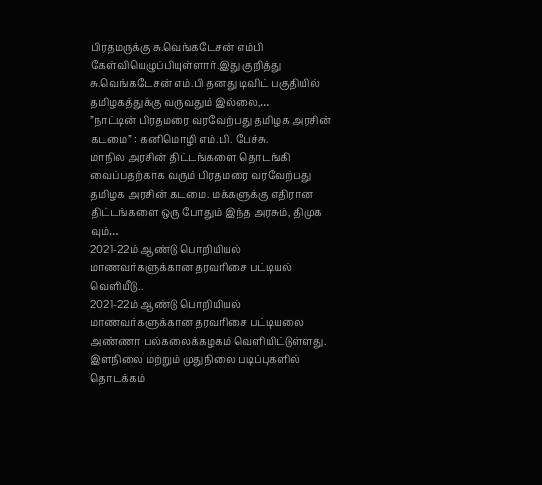பிரதமருக்கு சு.வெங்கடேசன் எம்பி கேள்வியெழுப்பியுள்ளார்.இது குறித்து சு.வெங்கடேசன் எம்.பி தனது டிவிட் பகுதியில் தமிழகத்துக்கு வருவதும் இல்லை,…
”நாட்டின் பிரதமரை வரவேற்பது தமிழக அரசின் கடமை” : கனிமொழி எம்.பி. பேச்சு.
மாநில அரசின் திட்டங்களை தொடங்கி வைப்பதற்காக வரும் பிரதமரை வரவேற்பது தமிழக அரசின் கடமை. மக்களுக்கு எதிரான திட்டங்களை ஒரு போதும் இந்த அரசும், திமுக வும்…
2021-22ம் ஆண்டு பொறியியல் மாணவர்களுக்கான தரவரிசை பட்டியல் வெளியீடு..
2021-22ம் ஆண்டு பொறியியல் மாணவர்களுக்கான தரவரிசை பட்டியலை அண்ணா பல்கலைக்கழகம் வெளியிட்டுள்ளது. இளநிலை மற்றும் முதுநிலை படிப்புகளில் தொடக்கம்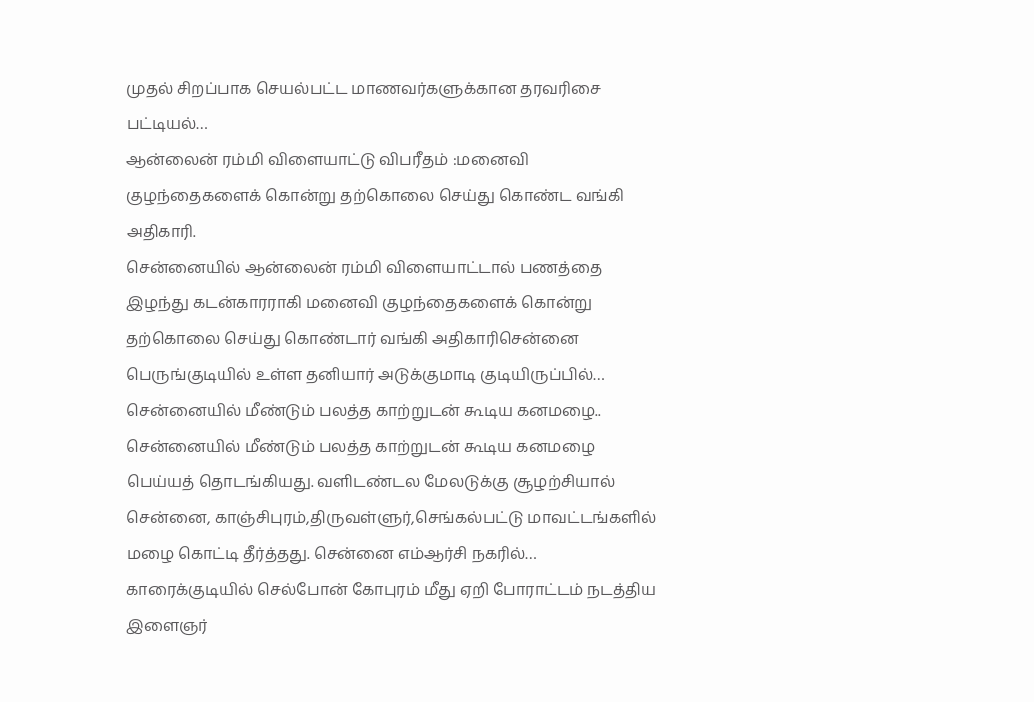முதல் சிறப்பாக செயல்பட்ட மாணவர்களுக்கான தரவரிசை பட்டியல்…
ஆன்லைன் ரம்மி விளையாட்டு விபரீதம் :மனைவி குழந்தைகளைக் கொன்று தற்கொலை செய்து கொண்ட வங்கி அதிகாரி.
சென்னையில் ஆன்லைன் ரம்மி விளையாட்டால் பணத்தை இழந்து கடன்காரராகி மனைவி குழந்தைகளைக் கொன்று தற்கொலை செய்து கொண்டார் வங்கி அதிகாரிசென்னை பெருங்குடியில் உள்ள தனியார் அடுக்குமாடி குடியிருப்பில்…
சென்னையில் மீண்டும் பலத்த காற்றுடன் கூடிய கனமழை..
சென்னையில் மீண்டும் பலத்த காற்றுடன் கூடிய கனமழை பெய்யத் தொடங்கியது. வளிடண்டல மேலடுக்கு சூழற்சியால் சென்னை, காஞ்சிபுரம்,திருவள்ளுர்,செங்கல்பட்டு மாவட்டங்களில் மழை கொட்டி தீர்த்தது. சென்னை எம்ஆர்சி நகரில்…
காரைக்குடியில் செல்போன் கோபுரம் மீது ஏறி போராட்டம் நடத்திய இளைஞர்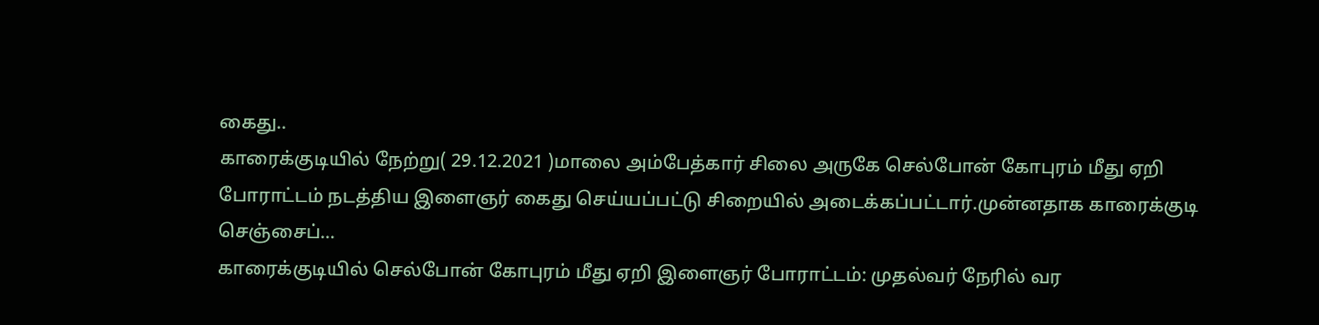கைது..
காரைக்குடியில் நேற்று( 29.12.2021 )மாலை அம்பேத்கார் சிலை அருகே செல்போன் கோபுரம் மீது ஏறி போராட்டம் நடத்திய இளைஞர் கைது செய்யப்பட்டு சிறையில் அடைக்கப்பட்டார்.முன்னதாக காரைக்குடி செஞ்சைப்…
காரைக்குடியில் செல்போன் கோபுரம் மீது ஏறி இளைஞர் போராட்டம்: முதல்வர் நேரில் வர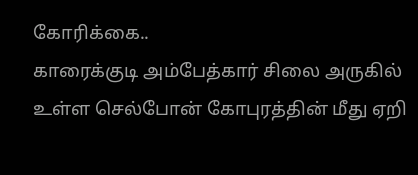கோரிக்கை..
காரைக்குடி அம்பேத்கார் சிலை அருகில் உள்ள செல்போன் கோபுரத்தின் மீது ஏறி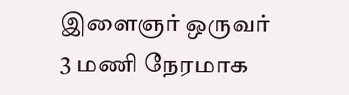இளைஞர் ஒருவர் 3 மணி நேரமாக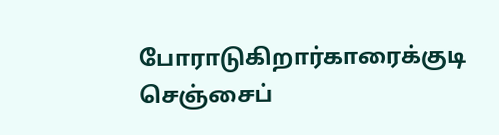போராடுகிறார்காரைக்குடி செஞ்சைப்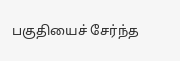பகுதியைச் சேர்ந்த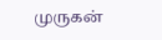முருகன்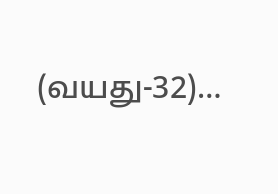(வயது-32)…